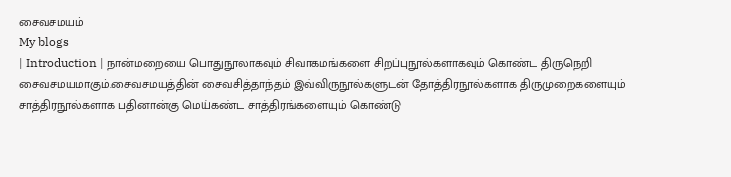சைவசமயம்
My blogs
| Introduction | நான்மறையை பொதுநூலாகவும் சிவாகமங்களை சிறப்புநூல்களாகவும் கொண்ட திருநெறி சைவசமயமாகும்.சைவசமயத்தின் சைவசித்தாந்தம் இவ்விருநூல்களுடன் தோத்திரநூல்களாக திருமுறைகளையும் சாத்திரநூல்களாக பதினான்கு மெய்கண்ட சாத்திரங்களையும் கொண்டு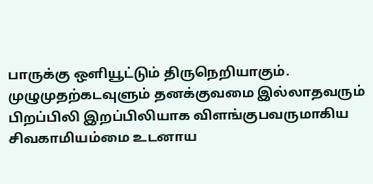பாருக்கு ஒளியூட்டும் திருநெறியாகும். முழுமுதற்கடவுளும் தனக்குவமை இல்லாதவரும் பிறப்பிலி இறப்பிலியாக விளங்குபவருமாகிய சிவகாமியம்மை உடனாய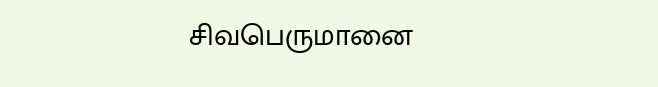சிவபெருமானை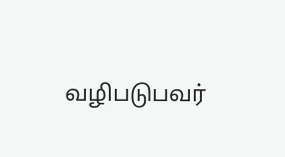வழிபடுபவர்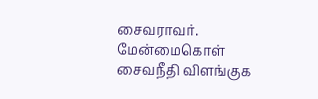சைவராவர். மேன்மைகொள் சைவநீதி விளங்குக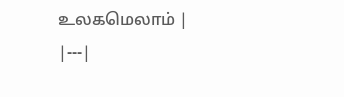உலகமெலாம் |
|---|